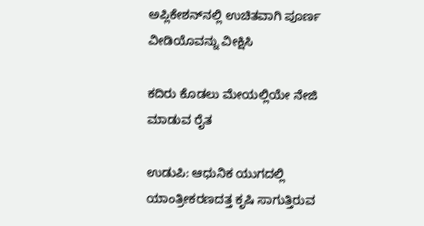ಅಪ್ಲಿಕೇಶನ್‌ನಲ್ಲಿ ಉಚಿತವಾಗಿ ಪೂರ್ಣ ವೀಡಿಯೊವನ್ನು ವೀಕ್ಷಿಸಿ

ಕದಿರು ಕೊಡಲು ಮೇಯಲ್ಲಿಯೇ ನೇಜಿ ಮಾಡುವ ರೈತ

ಉಡುಪಿ: ಆಧುನಿಕ ಯುಗದಲ್ಲಿ ಯಾಂತ್ರೀಕರಣದತ್ತ ಕೃಷಿ ಸಾಗುತ್ತಿರುವ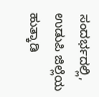ಸಂದರ್ಭದಲ್ಲಿ, ಉಡುಪಿ ಜಿಲ್ಲೆಯ ಹುತ್ಕಾಡಿ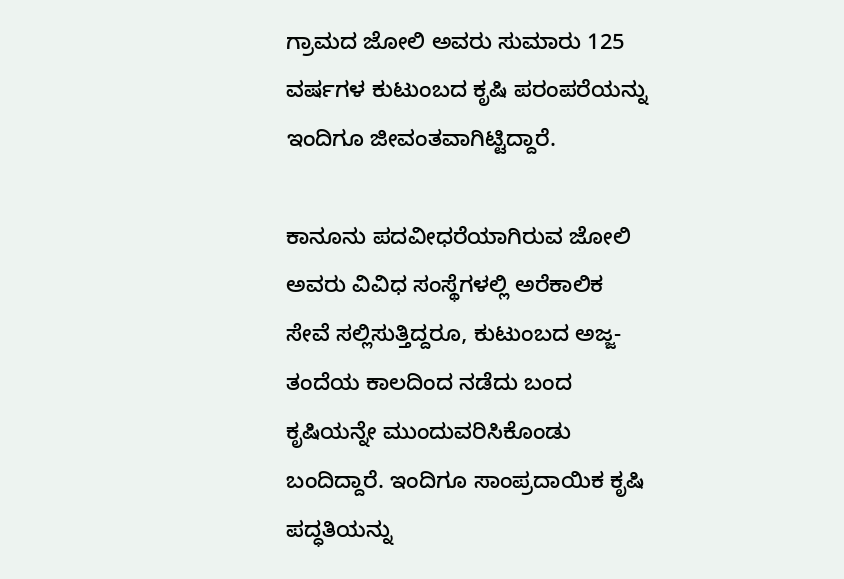ಗ್ರಾಮದ ಜೋಲಿ ಅವರು ಸುಮಾರು 125 ವರ್ಷಗಳ ಕುಟುಂಬದ ಕೃಷಿ ಪರಂಪರೆಯನ್ನು ಇಂದಿಗೂ ಜೀವಂತವಾಗಿಟ್ಟಿದ್ದಾರೆ.

ಕಾನೂನು ಪದವೀಧರೆಯಾಗಿರುವ ಜೋಲಿ ಅವರು ವಿವಿಧ ಸಂಸ್ಥೆಗಳಲ್ಲಿ ಅರೆಕಾಲಿಕ ಸೇವೆ ಸಲ್ಲಿಸುತ್ತಿದ್ದರೂ, ಕುಟುಂಬದ ಅಜ್ಜ-ತಂದೆಯ ಕಾಲದಿಂದ ನಡೆದು ಬಂದ ಕೃಷಿಯನ್ನೇ ಮುಂದುವರಿಸಿಕೊಂಡು ಬಂದಿದ್ದಾರೆ. ಇಂದಿಗೂ ಸಾಂಪ್ರದಾಯಿಕ ಕೃಷಿ ಪದ್ಧತಿಯನ್ನು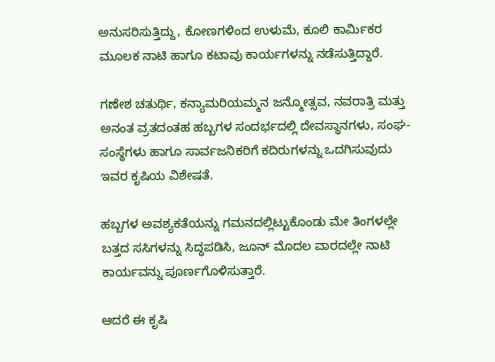ಅನುಸರಿಸುತ್ತಿದ್ದು, ಕೋಣಗಳಿಂದ ಉಳುಮೆ, ಕೂಲಿ ಕಾರ್ಮಿಕರ ಮೂಲಕ ನಾಟಿ ಹಾಗೂ ಕಟಾವು ಕಾರ್ಯಗಳನ್ನು ನಡೆಸುತ್ತಿದ್ದಾರೆ.

ಗಣೇಶ ಚತುರ್ಥಿ, ಕನ್ಯಾಮರಿಯಮ್ಮನ ಜನ್ಮೋತ್ಸವ, ನವರಾತ್ರಿ ಮತ್ತು ಅನಂತ ವ್ರತದಂತಹ ಹಬ್ಬಗಳ ಸಂದರ್ಭದಲ್ಲಿ ದೇವಸ್ಥಾನಗಳು, ಸಂಘ-ಸಂಸ್ಥೆಗಳು ಹಾಗೂ ಸಾರ್ವಜನಿಕರಿಗೆ ಕದಿರುಗಳನ್ನು ಒದಗಿಸುವುದು ಇವರ ಕೃಷಿಯ ವಿಶೇಷತೆ.

ಹಬ್ಬಗಳ ಅವಶ್ಯಕತೆಯನ್ನು ಗಮನದಲ್ಲಿಟ್ಟುಕೊಂಡು ಮೇ ತಿಂಗಳಲ್ಲೇ ಬತ್ತದ ಸಸಿಗಳನ್ನು ಸಿದ್ಧಪಡಿಸಿ, ಜೂನ್ ಮೊದಲ ವಾರದಲ್ಲೇ ನಾಟಿ ಕಾರ್ಯವನ್ನು ಪೂರ್ಣಗೊಳಿಸುತ್ತಾರೆ.

ಆದರೆ ಈ ಕೃಷಿ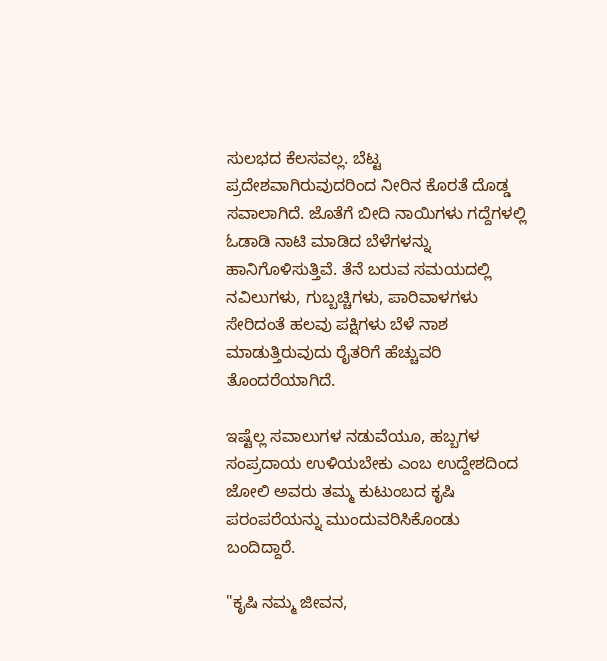ಸುಲಭದ ಕೆಲಸವಲ್ಲ. ಬೆಟ್ಟ ಪ್ರದೇಶವಾಗಿರುವುದರಿಂದ ನೀರಿನ ಕೊರತೆ ದೊಡ್ಡ ಸವಾಲಾಗಿದೆ. ಜೊತೆಗೆ ಬೀದಿ ನಾಯಿಗಳು ಗದ್ದೆಗಳಲ್ಲಿ ಓಡಾಡಿ ನಾಟಿ ಮಾಡಿದ ಬೆಳೆಗಳನ್ನು ಹಾನಿಗೊಳಿಸುತ್ತಿವೆ. ತೆನೆ ಬರುವ ಸಮಯದಲ್ಲಿ ನವಿಲುಗಳು, ಗುಬ್ಬಚ್ಚಿಗಳು, ಪಾರಿವಾಳಗಳು ಸೇರಿದಂತೆ ಹಲವು ಪಕ್ಷಿಗಳು ಬೆಳೆ ನಾಶ ಮಾಡುತ್ತಿರುವುದು ರೈತರಿಗೆ ಹೆಚ್ಚುವರಿ ತೊಂದರೆಯಾಗಿದೆ.

ಇಷ್ಟೆಲ್ಲ ಸವಾಲುಗಳ ನಡುವೆಯೂ, ಹಬ್ಬಗಳ ಸಂಪ್ರದಾಯ ಉಳಿಯಬೇಕು ಎಂಬ ಉದ್ದೇಶದಿಂದ ಜೋಲಿ ಅವರು ತಮ್ಮ ಕುಟುಂಬದ ಕೃಷಿ ಪರಂಪರೆಯನ್ನು ಮುಂದುವರಿಸಿಕೊಂಡು ಬಂದಿದ್ದಾರೆ.

"ಕೃಷಿ ನಮ್ಮ ಜೀವನ,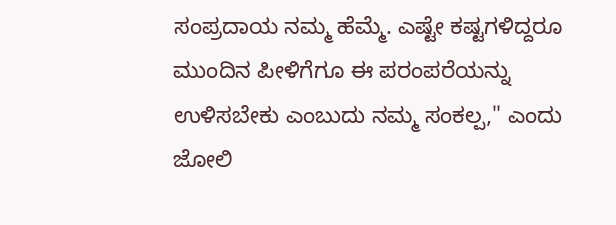ಸಂಪ್ರದಾಯ ನಮ್ಮ ಹೆಮ್ಮೆ. ಎಷ್ಟೇ ಕಷ್ಟಗಳಿದ್ದರೂ ಮುಂದಿನ ಪೀಳಿಗೆಗೂ ಈ ಪರಂಪರೆಯನ್ನು ಉಳಿಸಬೇಕು ಎಂಬುದು ನಮ್ಮ ಸಂಕಲ್ಪ," ಎಂದು ಜೋಲಿ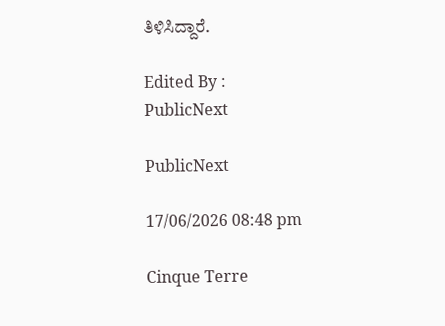ತಿಳಿಸಿದ್ದಾರೆ.

Edited By :
PublicNext

PublicNext

17/06/2026 08:48 pm

Cinque Terre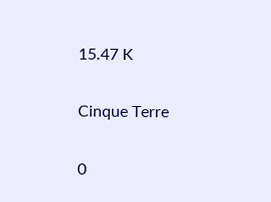15.47 K

Cinque Terre

0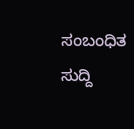ಸಂಬಂಧಿತ ಸುದ್ದಿ